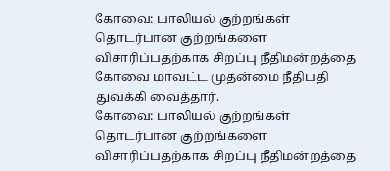கோவை: பாலியல் குற்றங்கள் தொடர்பான குற்றங்களை விசாரிப்பதற்காக சிறப்பு நீதிமன்றத்தை கோவை மாவட்ட முதன்மை நீதிபதி துவக்கி வைத்தார்.
கோவை: பாலியல் குற்றங்கள் தொடர்பான குற்றங்களை விசாரிப்பதற்காக சிறப்பு நீதிமன்றத்தை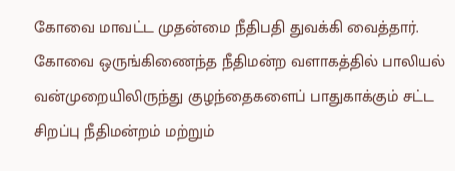கோவை மாவட்ட முதன்மை நீதிபதி துவக்கி வைத்தார்.
கோவை ஒருங்கிணைந்த நீதிமன்ற வளாகத்தில் பாலியல் வன்முறையிலிருந்து குழந்தைகளைப் பாதுகாக்கும் சட்ட சிறப்பு நீதிமன்றம் மற்றும்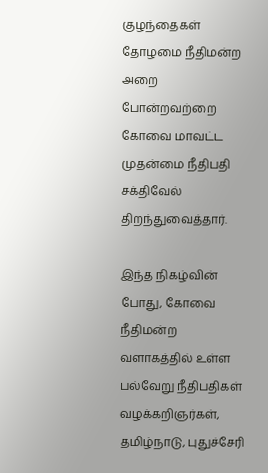குழந்தைகள் தோழமை நீதிமன்ற அறை போன்றவற்றை கோவை மாவட்ட முதன்மை நீதிபதி சக்திவேல் திறந்துவைத்தார்.

இந்த நிகழ்வின் போது, கோவை நீதிமன்ற வளாகத்தில் உள்ள பல்வேறு நீதிபதிகள் வழக்கறிஞர்கள், தமிழ்நாடு, புதுச்சேரி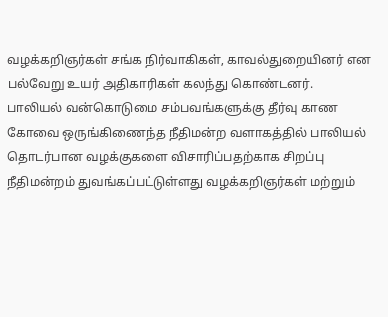வழக்கறிஞர்கள் சங்க நிர்வாகிகள், காவல்துறையினர் என பல்வேறு உயர் அதிகாரிகள் கலந்து கொண்டனர்.
பாலியல் வன்கொடுமை சம்பவங்களுக்கு தீர்வு காண கோவை ஒருங்கிணைந்த நீதிமன்ற வளாகத்தில் பாலியல் தொடர்பான வழக்குகளை விசாரிப்பதற்காக சிறப்பு நீதிமன்றம் துவங்கப்பட்டுள்ளது வழக்கறிஞர்கள் மற்றும்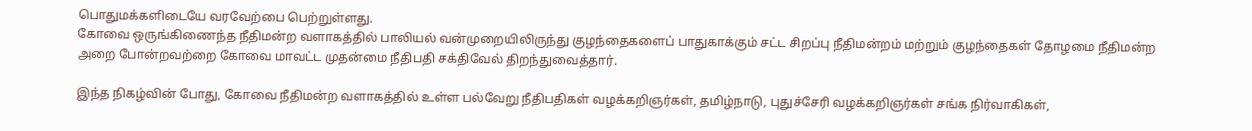பொதுமக்களிடையே வரவேற்பை பெற்றுள்ளது.
கோவை ஒருங்கிணைந்த நீதிமன்ற வளாகத்தில் பாலியல் வன்முறையிலிருந்து குழந்தைகளைப் பாதுகாக்கும் சட்ட சிறப்பு நீதிமன்றம் மற்றும் குழந்தைகள் தோழமை நீதிமன்ற அறை போன்றவற்றை கோவை மாவட்ட முதன்மை நீதிபதி சக்திவேல் திறந்துவைத்தார்.

இந்த நிகழ்வின் போது, கோவை நீதிமன்ற வளாகத்தில் உள்ள பல்வேறு நீதிபதிகள் வழக்கறிஞர்கள், தமிழ்நாடு, புதுச்சேரி வழக்கறிஞர்கள் சங்க நிர்வாகிகள்,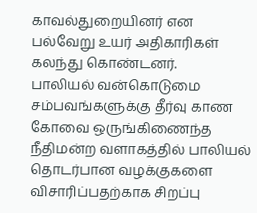காவல்துறையினர் என பல்வேறு உயர் அதிகாரிகள் கலந்து கொண்டனர்.
பாலியல் வன்கொடுமை சம்பவங்களுக்கு தீர்வு காண கோவை ஒருங்கிணைந்த நீதிமன்ற வளாகத்தில் பாலியல் தொடர்பான வழக்குகளை விசாரிப்பதற்காக சிறப்பு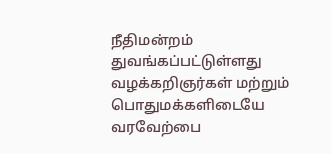நீதிமன்றம் துவங்கப்பட்டுள்ளது வழக்கறிஞர்கள் மற்றும் பொதுமக்களிடையே வரவேற்பை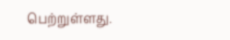பெற்றுள்ளது.